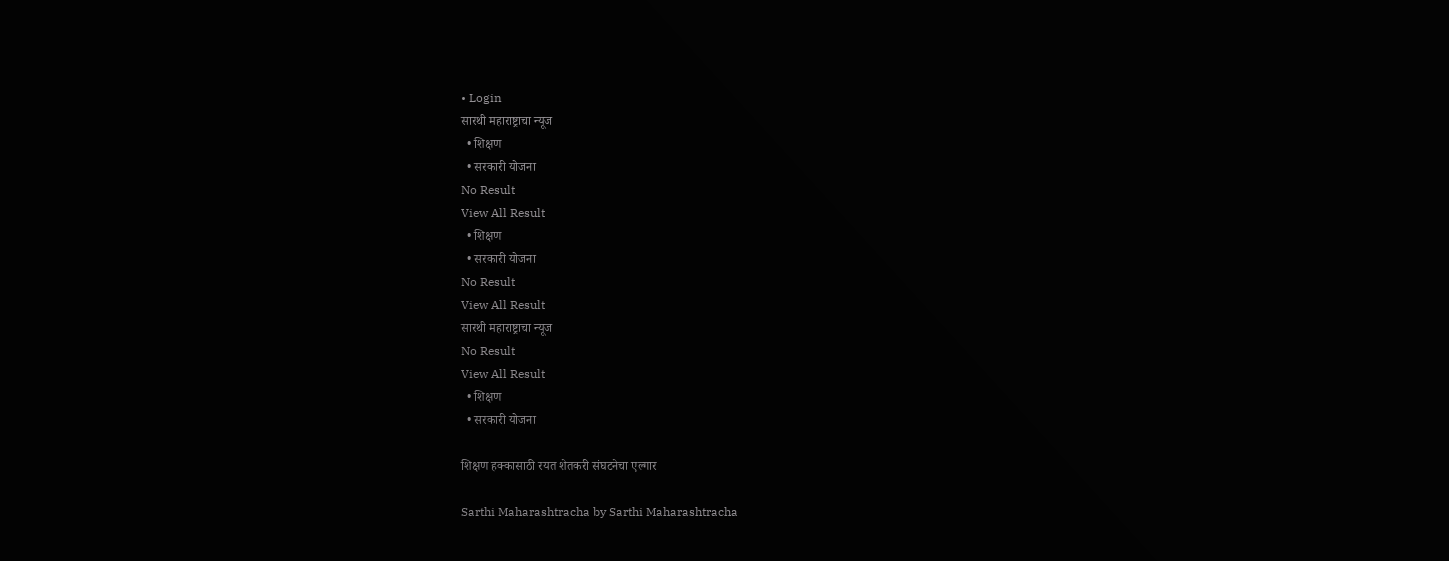• Login
सारथी महाराष्ट्राचा न्यूज
  • शिक्षण
  • सरकारी योजना
No Result
View All Result
  • शिक्षण
  • सरकारी योजना
No Result
View All Result
सारथी महाराष्ट्राचा न्यूज
No Result
View All Result
  • शिक्षण
  • सरकारी योजना

शिक्षण हक्कासाठी रयत शेतकरी संघटनेचा एल्गार

Sarthi Maharashtracha by Sarthi Maharashtracha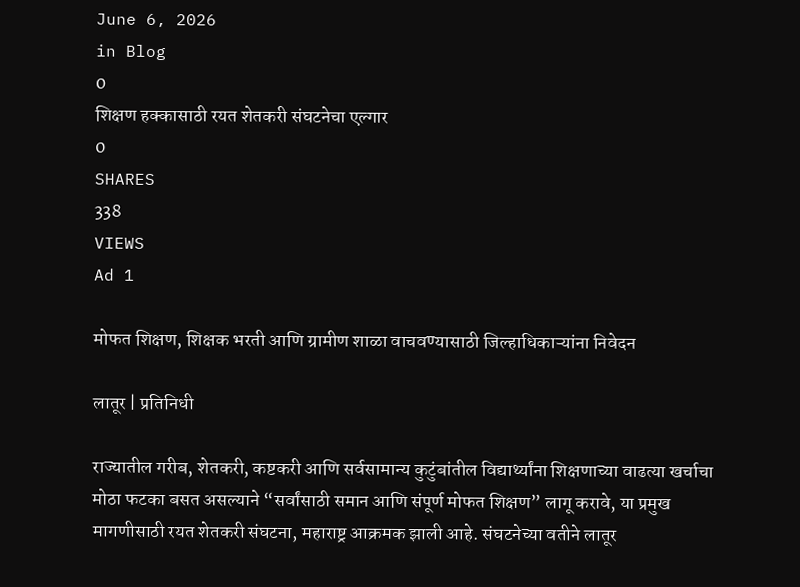June 6, 2026
in Blog
0
शिक्षण हक्कासाठी रयत शेतकरी संघटनेचा एल्गार
0
SHARES
338
VIEWS
Ad 1

मोफत शिक्षण, शिक्षक भरती आणि ग्रामीण शाळा वाचवण्यासाठी जिल्हाधिकाऱ्यांना निवेदन

लातूर | प्रतिनिधी

राज्यातील गरीब, शेतकरी, कष्टकरी आणि सर्वसामान्य कुटुंबांतील विद्यार्थ्यांना शिक्षणाच्या वाढत्या खर्चाचा मोठा फटका बसत असल्याने “सर्वांसाठी समान आणि संपूर्ण मोफत शिक्षण” लागू करावे, या प्रमुख मागणीसाठी रयत शेतकरी संघटना, महाराष्ट्र आक्रमक झाली आहे. संघटनेच्या वतीने लातूर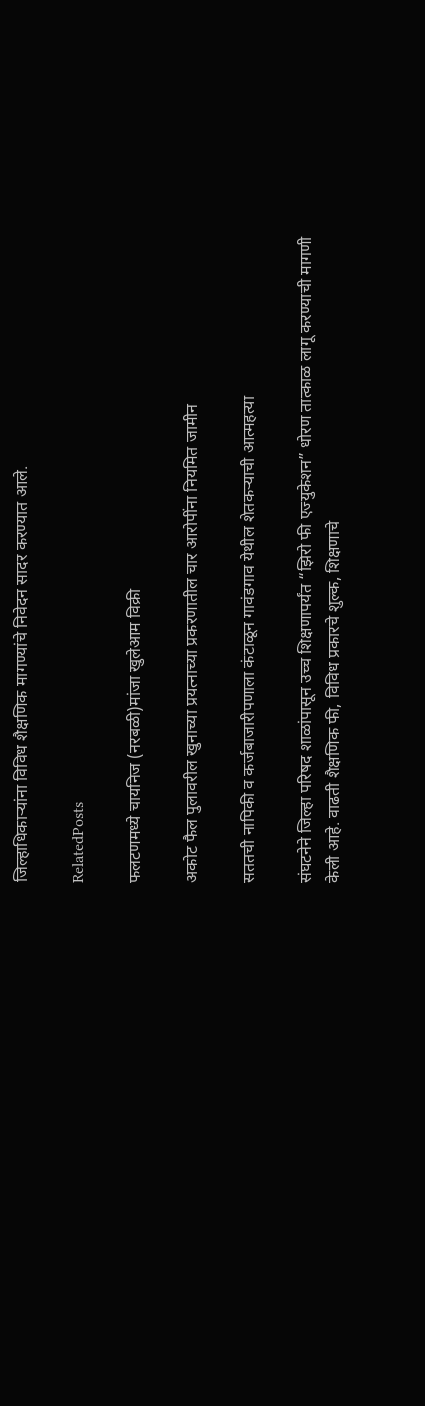जिल्हाधिकाऱ्यांना विविध शैक्षणिक मागण्यांचे निवेदन सादर करण्यात आले.

RelatedPosts

फलटणमध्ये चायनिज (नरबळी)मांजा खुलेआम विक्री

अकोट फैल पुलावरील खुनाच्या प्रयत्नाच्या प्रकरणातील चार आरोपींना नियमित जामीन

सततची नापिकी व कर्जबाजारीपणाला कंटाळून गावंडगाव येथील शेतकऱ्याची आत्महत्या

संघटनेने जिल्हा परिषद शाळांपासून उच्च शिक्षणापर्यंत “झिरो फी एज्युकेशन” धोरण तात्काळ लागू करण्याची मागणी केली आहे. वाढती शैक्षणिक फी, विविध प्रकारचे शुल्क, शिक्षणाचे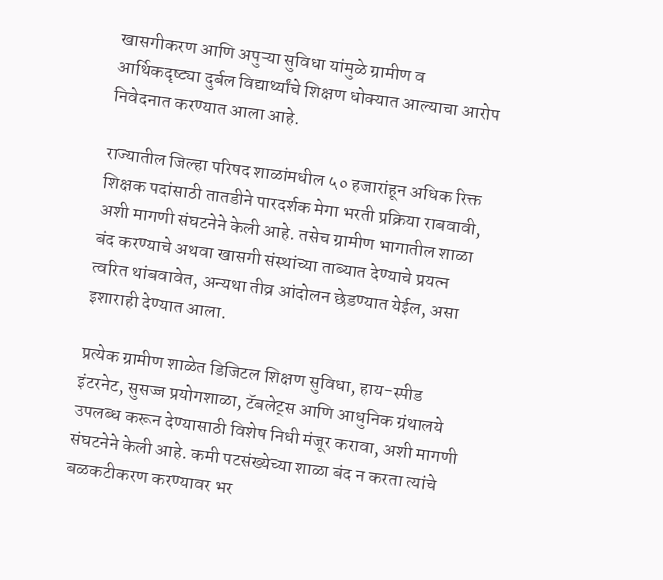खासगीकरण आणि अपुऱ्या सुविधा यांमुळे ग्रामीण व आर्थिकदृष्ट्या दुर्बल विद्यार्थ्यांचे शिक्षण धोक्यात आल्याचा आरोप निवेदनात करण्यात आला आहे.

राज्यातील जिल्हा परिषद शाळांमधील ५० हजारांहून अधिक रिक्त शिक्षक पदांसाठी तातडीने पारदर्शक मेगा भरती प्रक्रिया राबवावी, अशी मागणी संघटनेने केली आहे. तसेच ग्रामीण भागातील शाळा बंद करण्याचे अथवा खासगी संस्थांच्या ताब्यात देण्याचे प्रयत्न त्वरित थांबवावेत, अन्यथा तीव्र आंदोलन छेडण्यात येईल, असा इशाराही देण्यात आला.

प्रत्येक ग्रामीण शाळेत डिजिटल शिक्षण सुविधा, हाय-स्पीड इंटरनेट, सुसज्ज प्रयोगशाळा, टॅबलेट्स आणि आधुनिक ग्रंथालये उपलब्ध करून देण्यासाठी विशेष निधी मंजूर करावा, अशी मागणी संघटनेने केली आहे. कमी पटसंख्येच्या शाळा बंद न करता त्यांचे बळकटीकरण करण्यावर भर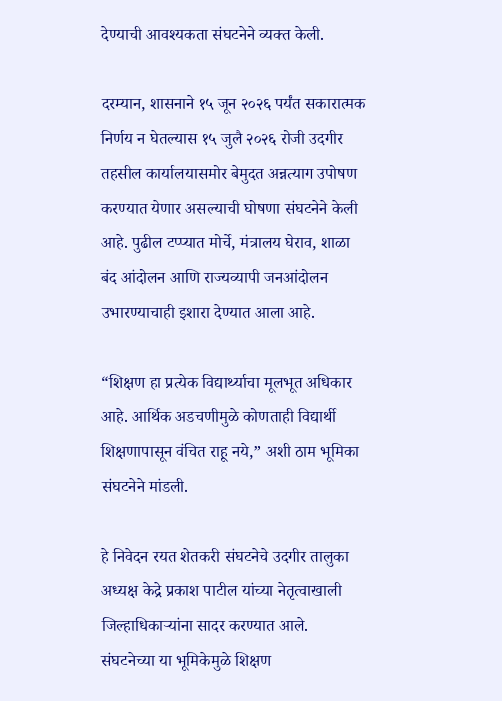देण्याची आवश्यकता संघटनेने व्यक्त केली.

दरम्यान, शासनाने १५ जून २०२६ पर्यंत सकारात्मक निर्णय न घेतल्यास १५ जुलै २०२६ रोजी उदगीर तहसील कार्यालयासमोर बेमुदत अन्नत्याग उपोषण करण्यात येणार असल्याची घोषणा संघटनेने केली आहे. पुढील टप्प्यात मोर्चे, मंत्रालय घेराव, शाळा बंद आंदोलन आणि राज्यव्यापी जनआंदोलन उभारण्याचाही इशारा देण्यात आला आहे.

“शिक्षण हा प्रत्येक विद्यार्थ्याचा मूलभूत अधिकार आहे. आर्थिक अडचणीमुळे कोणताही विद्यार्थी शिक्षणापासून वंचित राहू नये,” अशी ठाम भूमिका संघटनेने मांडली.

हे निवेदन रयत शेतकरी संघटनेचे उदगीर तालुका अध्यक्ष केद्रे प्रकाश पाटील यांच्या नेतृत्वाखाली जिल्हाधिकाऱ्यांना सादर करण्यात आले. संघटनेच्या या भूमिकेमुळे शिक्षण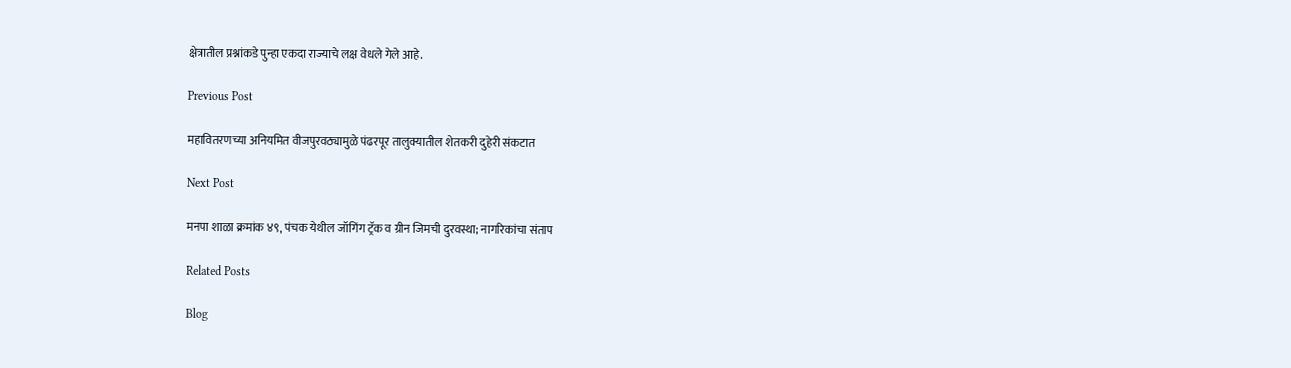क्षेत्रातील प्रश्नांकडे पुन्हा एकदा राज्याचे लक्ष वेधले गेले आहे.

Previous Post

महावितरणच्या अनियमित वीजपुरवठ्यामुळे पंढरपूर तालुक्यातील शेतकरी दुहेरी संकटात

Next Post

मनपा शाळा क्रमांक ४९, पंचक येथील जॉगिंग ट्रॅक व ग्रीन जिमची दुरवस्था; नागरिकांचा संताप

Related Posts

Blog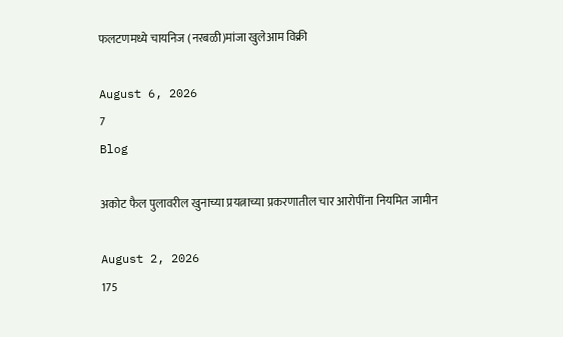फलटणमध्ये चायनिज (नरबळी)मांजा खुलेआम विक्री

August 6, 2026
7
Blog

अकोट फैल पुलावरील खुनाच्या प्रयत्नाच्या प्रकरणातील चार आरोपींना नियमित जामीन

August 2, 2026
175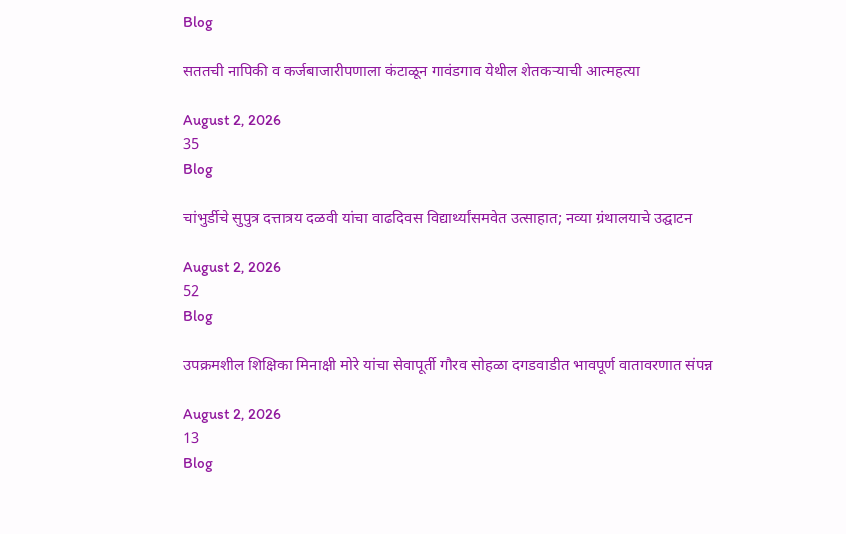Blog

सततची नापिकी व कर्जबाजारीपणाला कंटाळून गावंडगाव येथील शेतकऱ्याची आत्महत्या

August 2, 2026
35
Blog

चांभुर्डीचे सुपुत्र दत्तात्रय दळवी यांचा वाढदिवस विद्यार्थ्यांसमवेत उत्साहात; नव्या ग्रंथालयाचे उद्घाटन

August 2, 2026
52
Blog

उपक्रमशील शिक्षिका मिनाक्षी मोरे यांचा सेवापूर्ती गौरव सोहळा दगडवाडीत भावपूर्ण वातावरणात संपन्न

August 2, 2026
13
Blog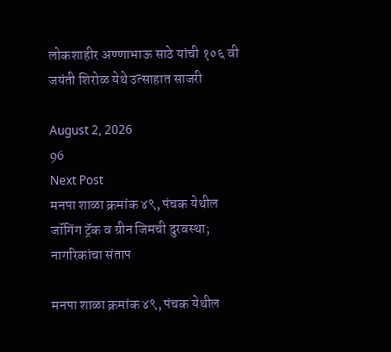लोकशाहीर अण्णाभाऊ साठे यांची १०६ वी जयंती शिरोळ येथे उत्साहात साजरी

August 2, 2026
96
Next Post
मनपा शाळा क्रमांक ४९, पंचक येथील जॉगिंग ट्रॅक व ग्रीन जिमची दुरवस्था; नागरिकांचा संताप

मनपा शाळा क्रमांक ४९, पंचक येथील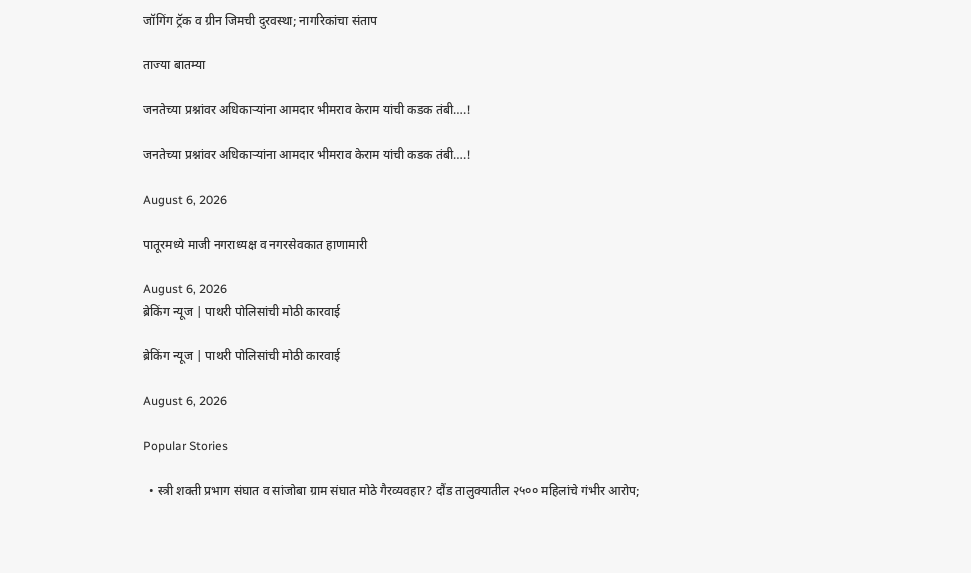जॉगिंग ट्रॅक व ग्रीन जिमची दुरवस्था; नागरिकांचा संताप

ताज्या बातम्या

जनतेच्या प्रश्नांवर अधिकाऱ्यांना आमदार भीमराव केराम यांची कडक तंबी….!

जनतेच्या प्रश्नांवर अधिकाऱ्यांना आमदार भीमराव केराम यांची कडक तंबी….!

August 6, 2026

पातूरमध्ये माजी नगराध्यक्ष व नगरसेवकात हाणामारी

August 6, 2026
ब्रेकिंग न्यूज | पाथरी पोलिसांची मोठी कारवाई

ब्रेकिंग न्यूज | पाथरी पोलिसांची मोठी कारवाई

August 6, 2026

Popular Stories

  • स्त्री शक्ती प्रभाग संघात व सांजोबा ग्राम संघात मोठे गैरव्यवहार? दौंड तालुक्यातील २५०० महिलांचे गंभीर आरोप;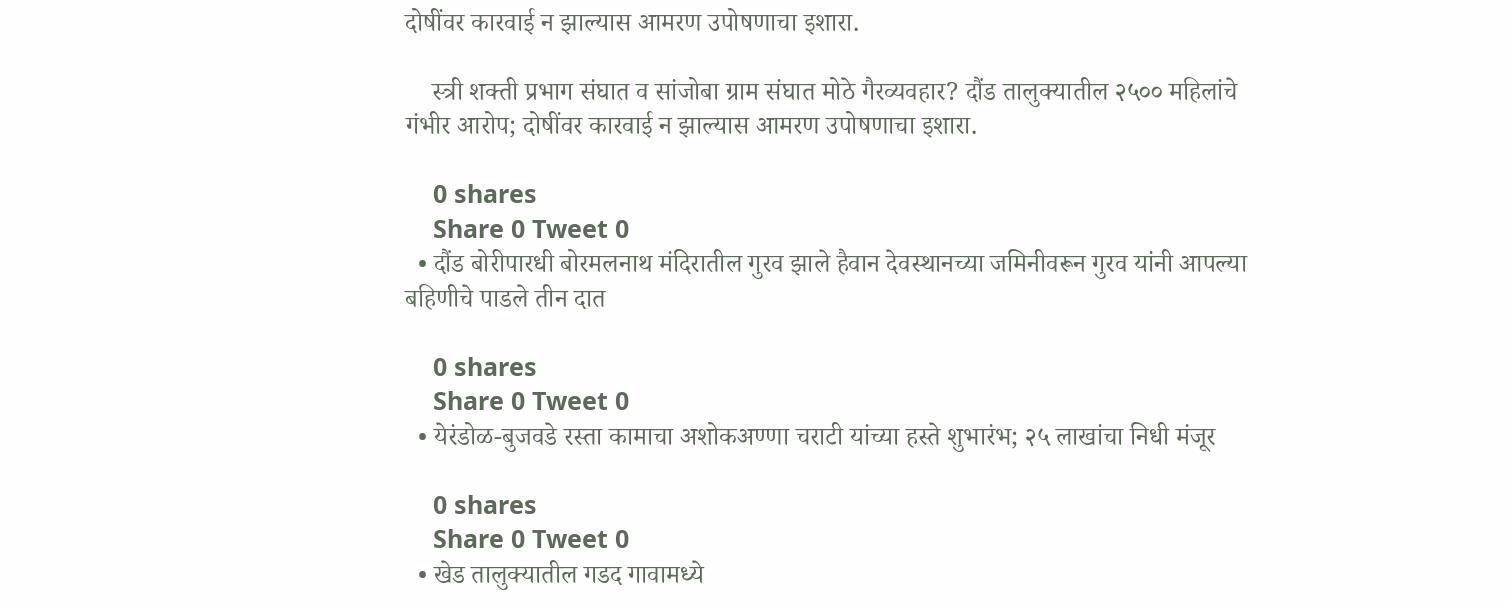दोषींवर कारवाई न झाल्यास आमरण उपोषणाचा इशारा.

    स्त्री शक्ती प्रभाग संघात व सांजोबा ग्राम संघात मोठे गैरव्यवहार? दौंड तालुक्यातील २५०० महिलांचे गंभीर आरोप; दोषींवर कारवाई न झाल्यास आमरण उपोषणाचा इशारा.

    0 shares
    Share 0 Tweet 0
  • दौंड बोरीपारधी बोरमलनाथ मंदिरातील गुरव झाले हैवान देवस्थानच्या जमिनीवरून गुरव यांनी आपल्या बहिणीचे पाडले तीन दात

    0 shares
    Share 0 Tweet 0
  • येरंडोळ-बुजवडे रस्ता कामाचा अशोकअण्णा चराटी यांच्या हस्ते शुभारंभ; २५ लाखांचा निधी मंजूर

    0 shares
    Share 0 Tweet 0
  • खेड तालुक्यातील गडद गावामध्ये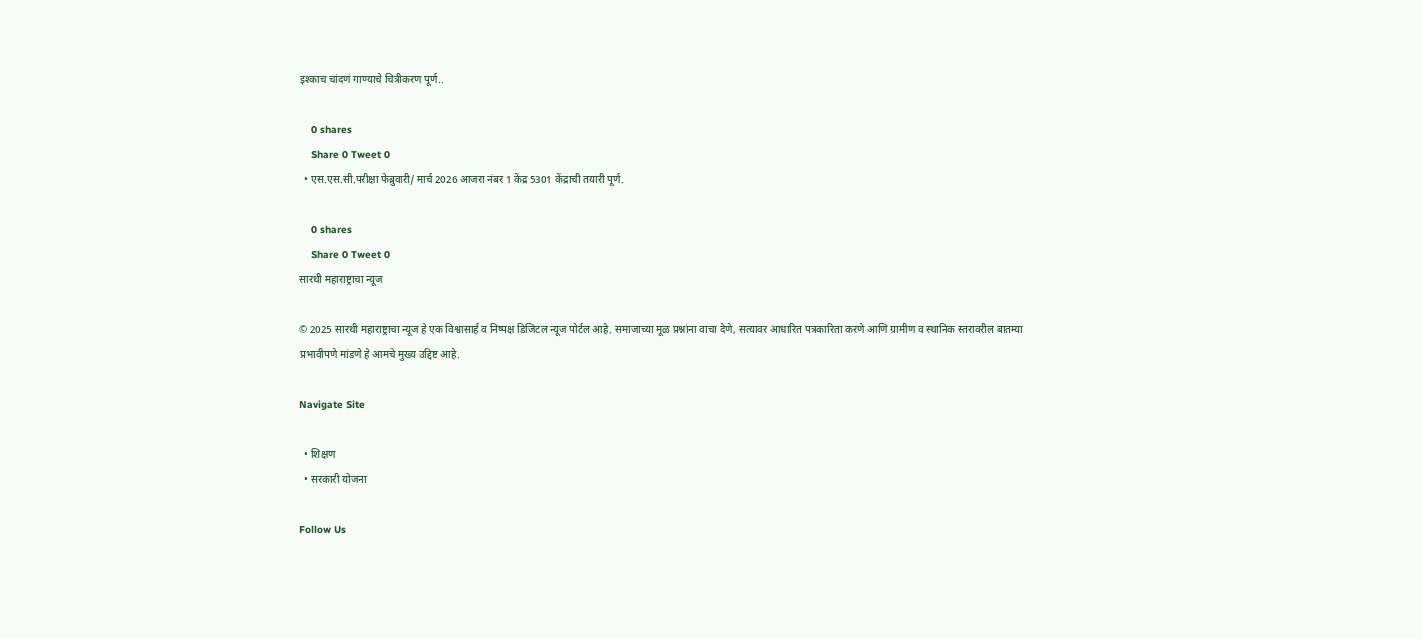इश्काच चांदणं गाण्याचे चित्रीकरण पूर्ण..

    0 shares
    Share 0 Tweet 0
  • एस.एस.सी.परीक्षा फेब्रुवारी/ मार्च 2026 आजरा नंबर 1 केंद्र 5301 केंद्राची तयारी पूर्ण.

    0 shares
    Share 0 Tweet 0
सारथी महाराष्ट्राचा न्यूज

© 2025 सारथी महाराष्ट्राचा न्यूज हे एक विश्वासार्ह व निष्पक्ष डिजिटल न्यूज पोर्टल आहे. समाजाच्या मूळ प्रश्नांना वाचा देणे, सत्यावर आधारित पत्रकारिता करणे आणि ग्रामीण व स्थानिक स्तरावरील बातम्या प्रभावीपणे मांडणे हे आमचे मुख्य उद्दिष्ट आहे.

Navigate Site

  • शिक्षण
  • सरकारी योजना

Follow Us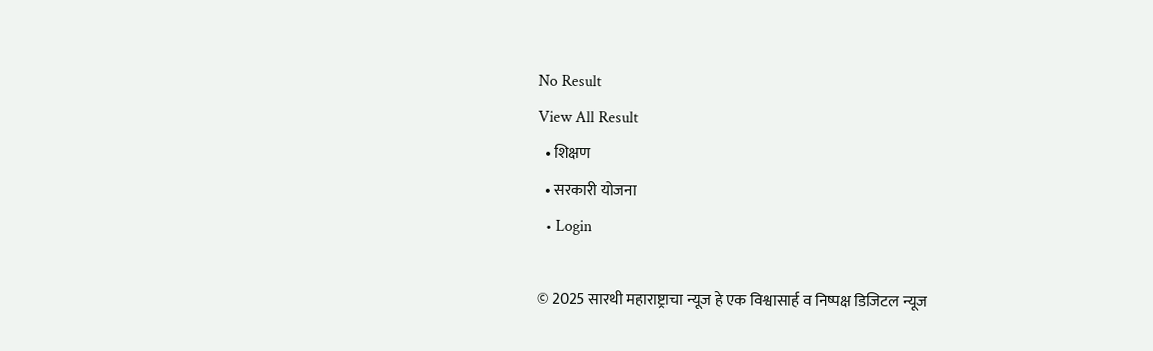No Result
View All Result
  • शिक्षण
  • सरकारी योजना
  • Login

© 2025 सारथी महाराष्ट्राचा न्यूज हे एक विश्वासार्ह व निष्पक्ष डिजिटल न्यूज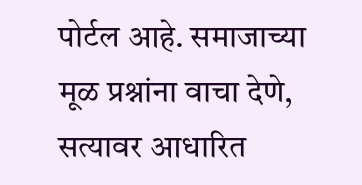पोर्टल आहे. समाजाच्या मूळ प्रश्नांना वाचा देणे, सत्यावर आधारित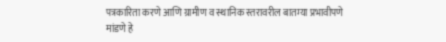पत्रकारिता करणे आणि ग्रामीण व स्थानिक स्तरावरील बातम्या प्रभावीपणे मांडणे हे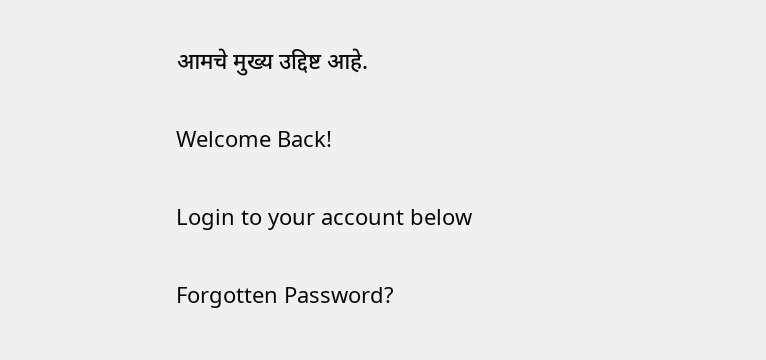आमचे मुख्य उद्दिष्ट आहे.

Welcome Back!

Login to your account below

Forgotten Password?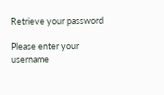Retrieve your password

Please enter your username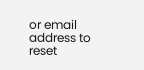or email address to reset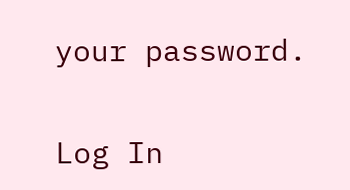your password.

Log In